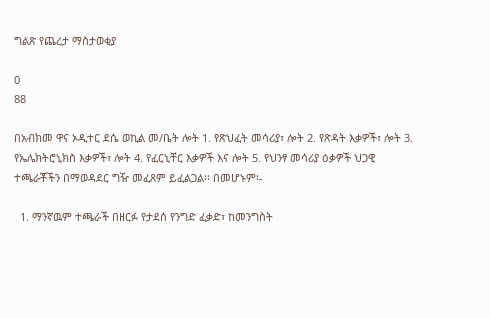ግልጽ የጨረታ ማስታወቂያ

0
88

በአብክመ ዋና ኦዲተር ደሴ ወኪል መ/ቤት ሎት 1. የጽህፈት መሳሪያ፣ ሎት 2. የጽዳት እቃዎች፣ ሎት 3. የኤሌክትሮኒክስ እቃዎች፣ ሎት 4. የፈርኒቸር እቃዎች እና ሎት 5. የህንፃ መሳሪያ ዕቃዎች ህጋዊ ተጫራቾችን በማወዳደር ግዥ መፈጸም ይፈልጋል፡፡ በመሆኑም፡-

  1. ማንኛዉም ተጫራች በዘርፉ የታደሰ የንግድ ፈቃድ፣ ከመንግስት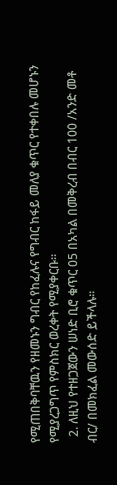የሚጠበቅባቸዉን የዘመኑን ግብር የከፈሉና የግብር ከፋይ መለያ ቁጥር የተቀበሉ መሆኑን የሚያረጋግጥ የምስክር ወረቀት የሚያቀርቡ፡፡
  2. ለዚህ የተዘጋጀውን ሠነድ ቢሮ ቁጥር 05 በአካል በመቅረብ በብር 100 /አንድ መቶ ብር/ በመክፈል መውሰድ ይችላሉ፡፡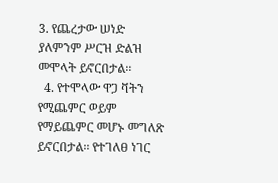3. የጨረታው ሠነድ ያለምንም ሥርዝ ድልዝ መሞላት ይኖርበታል፡፡
  4. የተሞላው ዋጋ ቫትን የሚጨምር ወይም የማይጨምር መሆኑ መግለጽ ይኖርበታል፡፡ የተገለፀ ነገር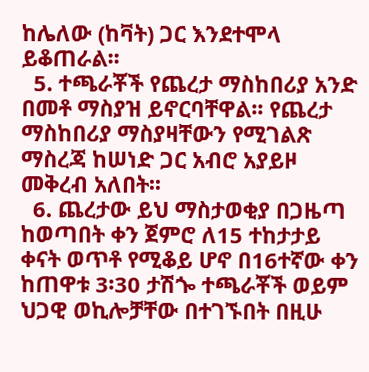ከሌለው (ከቫት) ጋር እንደተሞላ ይቆጠራል፡፡
  5. ተጫራቾች የጨረታ ማስከበሪያ አንድ በመቶ ማስያዝ ይኖርባቸዋል፡፡ የጨረታ ማስከበሪያ ማስያዛቸውን የሚገልጽ ማስረጃ ከሠነድ ጋር አብሮ አያይዞ መቅረብ አለበት፡፡
  6. ጨረታው ይህ ማስታወቂያ በጋዜጣ ከወጣበት ቀን ጀምሮ ለ15 ተከታታይ ቀናት ወጥቶ የሚቆይ ሆኖ በ16ተኛው ቀን ከጠዋቱ 3፡30 ታሽጐ ተጫራቾች ወይም ህጋዊ ወኪሎቻቸው በተገኙበት በዚሁ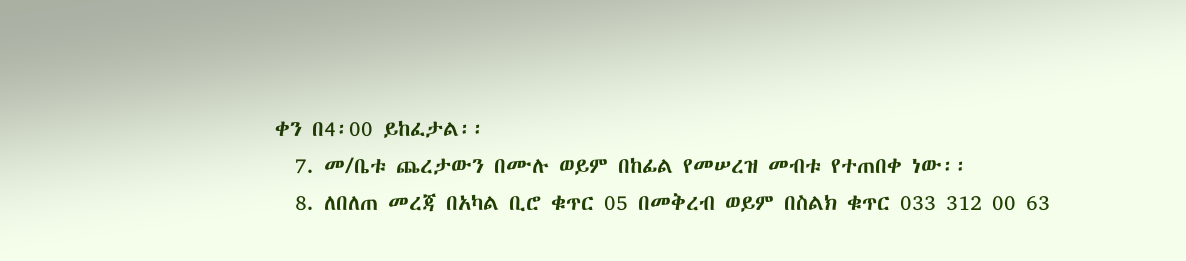ቀን በ4፡00 ይከፈታል፡፡
  7. መ/ቤቱ ጨረታውን በሙሉ ወይም በከፊል የመሠረዝ መብቱ የተጠበቀ ነው፡፡
  8. ለበለጠ መረጃ በአካል ቢሮ ቁጥር 05 በመቅረብ ወይም በስልክ ቁጥር 033 312 00 63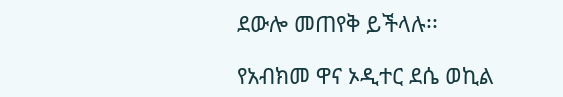ደውሎ መጠየቅ ይችላሉ፡፡

የአብክመ ዋና ኦዲተር ደሴ ወኪል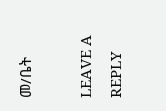መ/ቤት

LEAVE A REPLY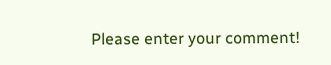Please enter your comment!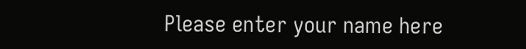Please enter your name here